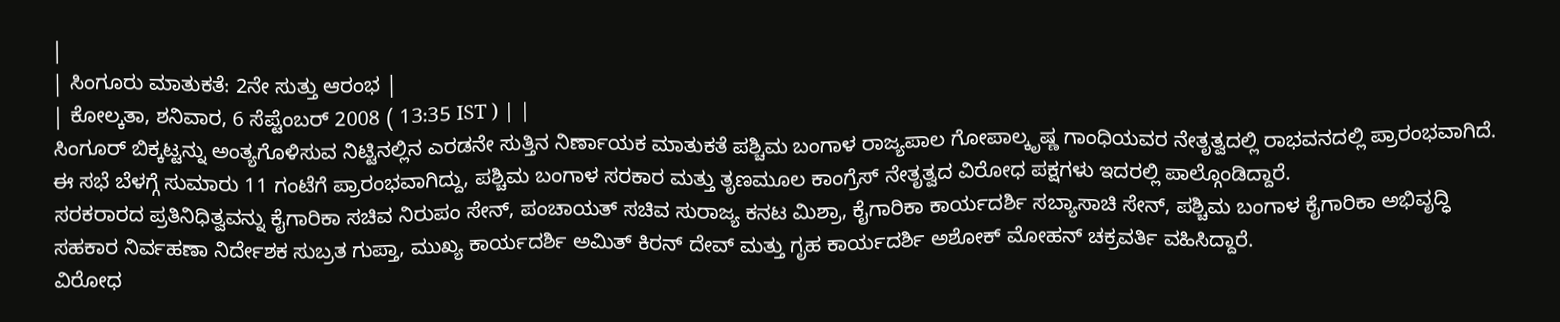|
| ಸಿಂಗೂರು ಮಾತುಕತೆ: 2ನೇ ಸುತ್ತು ಆರಂಭ |
| ಕೋಲ್ಕತಾ, ಶನಿವಾರ, 6 ಸೆಪ್ಟೆಂಬರ್ 2008 ( 13:35 IST ) | |
ಸಿಂಗೂರ್ ಬಿಕ್ಕಟ್ಟನ್ನು ಅಂತ್ಯಗೊಳಿಸುವ ನಿಟ್ಟಿನಲ್ಲಿನ ಎರಡನೇ ಸುತ್ತಿನ ನಿರ್ಣಾಯಕ ಮಾತುಕತೆ ಪಶ್ಚಿಮ ಬಂಗಾಳ ರಾಜ್ಯಪಾಲ ಗೋಪಾಲ್ಕೃಷ್ಣ ಗಾಂಧಿಯವರ ನೇತೃತ್ವದಲ್ಲಿ ರಾಭವನದಲ್ಲಿ ಪ್ರಾರಂಭವಾಗಿದೆ.
ಈ ಸಭೆ ಬೆಳಗ್ಗೆ ಸುಮಾರು 11 ಗಂಟೆಗೆ ಪ್ರಾರಂಭವಾಗಿದ್ದು, ಪಶ್ಚಿಮ ಬಂಗಾಳ ಸರಕಾರ ಮತ್ತು ತೃಣಮೂಲ ಕಾಂಗ್ರೆಸ್ ನೇತೃತ್ವದ ವಿರೋಧ ಪಕ್ಷಗಳು ಇದರಲ್ಲಿ ಪಾಲ್ಗೊಂಡಿದ್ದಾರೆ.
ಸರಕರಾರದ ಪ್ರತಿನಿಧಿತ್ವವನ್ನು ಕೈಗಾರಿಕಾ ಸಚಿವ ನಿರುಪಂ ಸೇನ್, ಪಂಚಾಯತ್ ಸಚಿವ ಸುರಾಜ್ಯ ಕನಟ ಮಿಶ್ರಾ, ಕೈಗಾರಿಕಾ ಕಾರ್ಯದರ್ಶಿ ಸಬ್ಯಾಸಾಚಿ ಸೇನ್, ಪಶ್ಚಿಮ ಬಂಗಾಳ ಕೈಗಾರಿಕಾ ಅಭಿವೃದ್ಧಿ ಸಹಕಾರ ನಿರ್ವಹಣಾ ನಿರ್ದೇಶಕ ಸುಬ್ರತ ಗುಪ್ತಾ, ಮುಖ್ಯ ಕಾರ್ಯದರ್ಶಿ ಅಮಿತ್ ಕಿರನ್ ದೇವ್ ಮತ್ತು ಗೃಹ ಕಾರ್ಯದರ್ಶಿ ಅಶೋಕ್ ಮೋಹನ್ ಚಕ್ರವರ್ತಿ ವಹಿಸಿದ್ದಾರೆ.
ವಿರೋಧ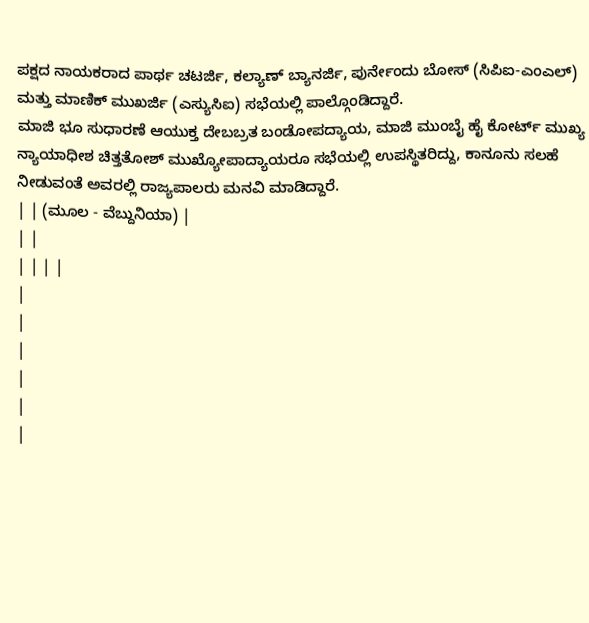ಪಕ್ಷದ ನಾಯಕರಾದ ಪಾರ್ಥ ಚಟರ್ಜಿ, ಕಲ್ಯಾಣ್ ಬ್ಯಾನರ್ಜಿ, ಪುರ್ನೇಂದು ಬೋಸ್ (ಸಿಪಿಐ-ಎಂಎಲ್) ಮತ್ತು ಮಾಣಿಕ್ ಮುಖರ್ಜಿ (ಎಸ್ಯುಸಿಐ) ಸಭೆಯಲ್ಲಿ ಪಾಲ್ಗೊಂಡಿದ್ದಾರೆ.
ಮಾಜಿ ಭೂ ಸುಧಾರಣೆ ಆಯುಕ್ತ ದೇಬಬ್ರತ ಬಂಡೋಪದ್ಯಾಯ, ಮಾಜಿ ಮುಂಬೈ ಹೈ ಕೋರ್ಟ್ ಮುಖ್ಯ ನ್ಯಾಯಾಧೀಶ ಚಿತ್ತತೋಶ್ ಮುಖ್ಯೋಪಾದ್ಯಾಯರೂ ಸಭೆಯಲ್ಲಿ ಉಪಸ್ಥಿತರಿದ್ದು, ಕಾನೂನು ಸಲಹೆ ನೀಡುವಂತೆ ಅವರಲ್ಲಿ ರಾಜ್ಯಪಾಲರು ಮನವಿ ಮಾಡಿದ್ದಾರೆ.
| | (ಮೂಲ - ವೆಬ್ದುನಿಯಾ) |
| |
| | | |
|
|
|
|
|
|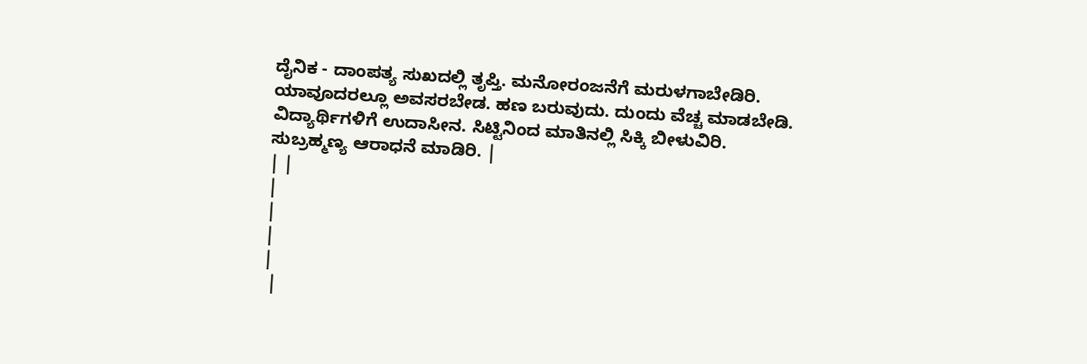ದೈನಿಕ - ದಾಂಪತ್ಯ ಸುಖದಲ್ಲಿ ತೃಪ್ತಿ. ಮನೋರಂಜನೆಗೆ ಮರುಳಗಾಬೇಡಿರಿ. ಯಾವೂದರಲ್ಲೂ ಅವಸರಬೇಡ. ಹಣ ಬರುವುದು. ದುಂದು ವೆಚ್ಚ ಮಾಡಬೇಡಿ. ವಿದ್ಯಾರ್ಥಿಗಳಿಗೆ ಉದಾಸೀನ. ಸಿಟ್ಟಿನಿಂದ ಮಾತಿನಲ್ಲಿ ಸಿಕ್ಕಿ ಬೀಳುವಿರಿ. ಸುಬ್ರಹ್ಮಣ್ಯ ಆರಾಧನೆ ಮಾಡಿರಿ. |
| |
|
|
|
|
 |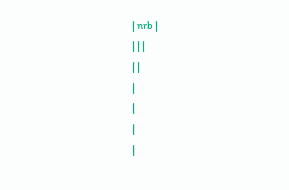| nrb |
| | |
| |
|
|
|
|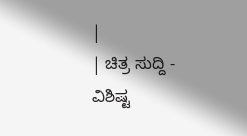|
| ಚಿತ್ರ ಸುದ್ದಿ - ವಿಶಿಷ್ಟ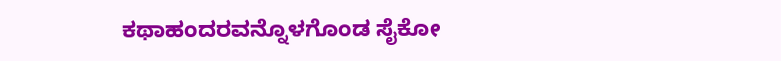ಕಥಾಹಂದರವನ್ನೊಳಗೊಂಡ ಸೈಕೋ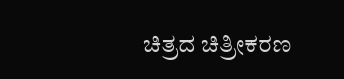ಚಿತ್ರದ ಚಿತ್ರೀಕರಣ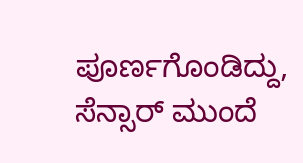ಪೂರ್ಣಗೊಂಡಿದ್ದು, ಸೆನ್ಸಾರ್ ಮುಂದೆ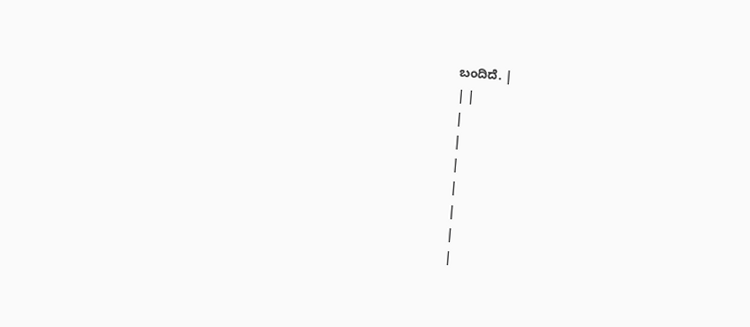ಬಂದಿದೆ. |
| |
|
|
|
|
|
|
|